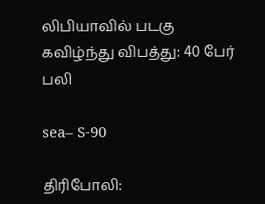லிபியாவில் படகு கவிழ்ந்து விபத்து: 40 பேர் பலி

sea– S-90

திரிபோலி: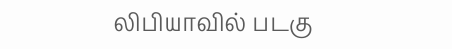லிபியாவில் படகு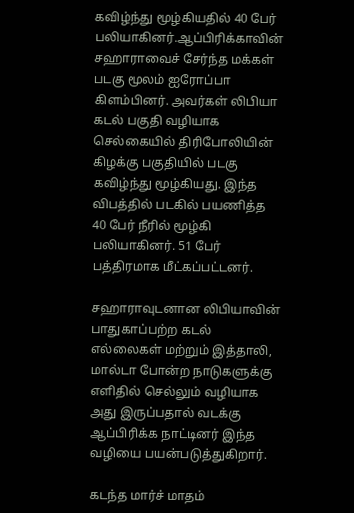கவிழ்ந்து மூழ்கியதில் 40 பேர் பலியாகினர்.ஆப்பிரிக்காவின் சஹாராவைச் சேர்ந்த மக்கள் படகு மூலம் ஐரோப்பா கிளம்பினர். அவர்கள் லிபியா கடல் பகுதி வழியாக செல்கையில் திரிபோலியின் கிழக்கு பகுதியில் படகு கவிழ்ந்து மூழ்கியது. இந்த விபத்தில் படகில் பயணித்த 40 பேர் நீரில் மூழ்கி பலியாகினர். 51 பேர் பத்திரமாக மீட்கப்பட்டனர்.

சஹாராவுடனான லிபியாவின் பாதுகாப்பற்ற கடல் எல்லைகள் மற்றும் இத்தாலி, மால்டா போன்ற நாடுகளுக்கு எளிதில் செல்லும் வழியாக அது இருப்பதால் வடக்கு ஆப்பிரிக்க நாட்டினர் இந்த வழியை பயன்படுத்துகிறார்.

கடந்த மார்ச் மாதம்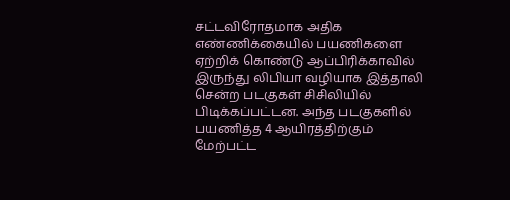சட்டவிரோதமாக அதிக எண்ணிக்கையில் பயணிகளை ஏற்றிக் கொண்டு ஆப்பிரிக்காவில் இருந்து லிபியா வழியாக இத்தாலி சென்ற படகுகள் சிசிலியில் பிடிக்கப்பட்டன. அந்த படகுகளில் பயணித்த 4 ஆயிரத்திற்கும் மேற்பட்ட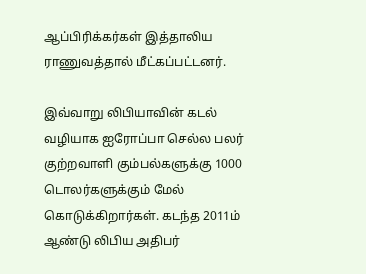ஆப்பிரிக்கர்கள் இத்தாலிய ராணுவத்தால் மீட்கப்பட்டனர்.

இவ்வாறு லிபியாவின் கடல் வழியாக ஐரோப்பா செல்ல பலர் குற்றவாளி கும்பல்களுக்கு 1000 டொலர்களுக்கும் மேல் கொடுக்கிறார்கள். கடந்த 2011ம் ஆண்டு லிபிய அதிபர்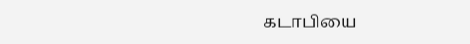கடாபியை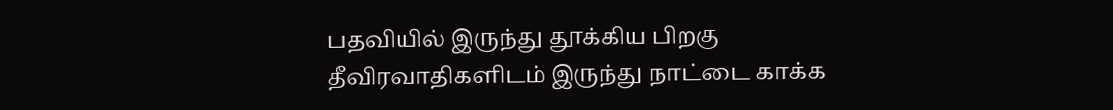பதவியில் இருந்து தூக்கிய பிறகு தீவிரவாதிகளிடம் இருந்து நாட்டை காக்க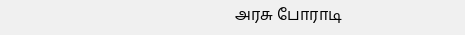அரசு போராடி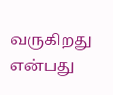வருகிறது என்பது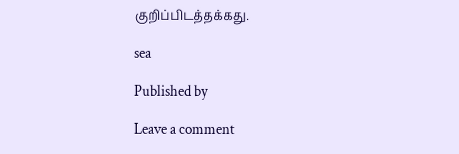குறிப்பிடத்தக்கது.

sea

Published by

Leave a comment